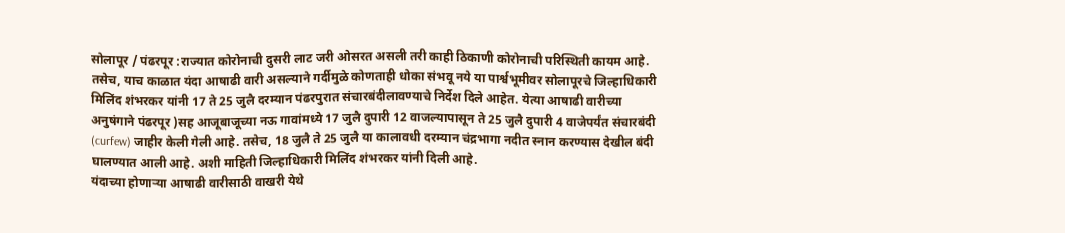सोलापूर / पंढरपूर :राज्यात कोरोनाची दुसरी लाट जरी ओसरत असली तरी काही ठिकाणी कोरोनाची परिस्थिती कायम आहे. तसेच, याच काळात यंदा आषाढी वारी असल्याने गर्दीमुळे कोणताही धोका संभवू नये या पार्श्वभूमीवर सोलापूरचे जिल्हाधिकारी मिलिंद शंभरकर यांनी 17 ते 25 जुलै दरम्यान पंढरपुरात संचारबंदीलावण्याचे निर्देश दिले आहेत. येत्या आषाढी वारीच्या अनुषंगाने पंढरपूर )सह आजूबाजूच्या नऊ गावांमध्ये 17 जुलै दुपारी 12 वाजल्यापासून ते 25 जुलै दुपारी 4 वाजेपर्यंत संचारबंदी (curfew) जाहीर केली गेली आहे. तसेच, 18 जुलै ते 25 जुलै या कालावधी दरम्यान चंद्रभागा नदीत स्नान करण्यास देखील बंदी घालण्यात आली आहे. अशी माहिती जिल्हाधिकारी मिलिंद शंभरकर यांनी दिली आहे.
यंदाच्या होणाऱ्या आषाढी वारीसाठी वाखरी येथे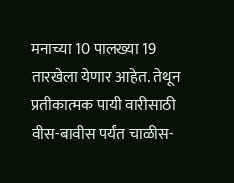मनाच्या 10 पालख्या 19 तारखेला येणार आहेत. तेथून प्रतीकात्मक पायी वारीसाठी वीस-बावीस पर्यंत चाळीस-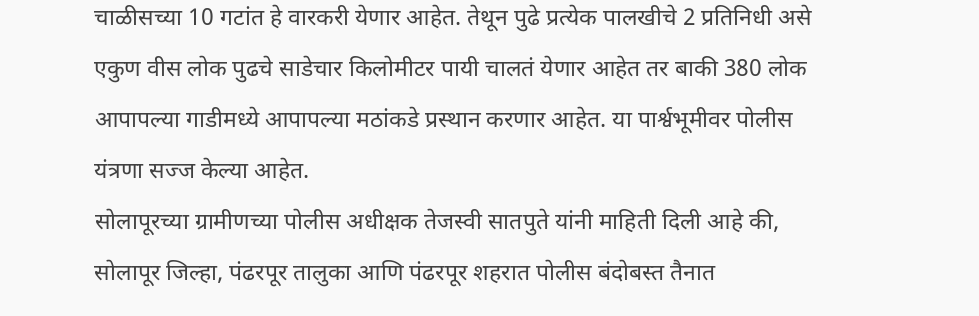चाळीसच्या 10 गटांत हे वारकरी येणार आहेत. तेथून पुढे प्रत्येक पालखीचे 2 प्रतिनिधी असे एकुण वीस लोक पुढचे साडेचार किलोमीटर पायी चालतं येणार आहेत तर बाकी 380 लोक आपापल्या गाडीमध्ये आपापल्या मठांकडे प्रस्थान करणार आहेत. या पार्श्वभूमीवर पोलीस यंत्रणा सज्ज केल्या आहेत.
सोलापूरच्या ग्रामीणच्या पोलीस अधीक्षक तेजस्वी सातपुते यांनी माहिती दिली आहे की, सोलापूर जिल्हा, पंढरपूर तालुका आणि पंढरपूर शहरात पोलीस बंदोबस्त तैनात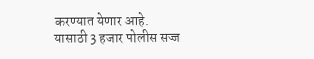करण्यात येणार आहे. यासाठी 3 हजार पोलीस सज्ज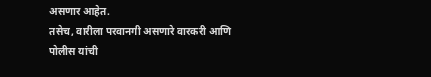असणार आहेत.
तसेच, वारीला परवानगी असणारे वारकरी आणि पोलीस यांची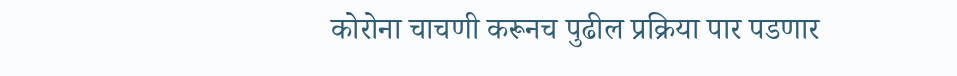कोरोना चाचणी करूनच पुढील प्रक्रिया पार पडणार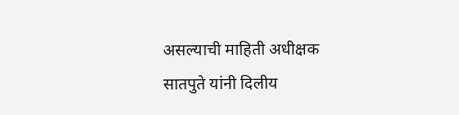असल्याची माहिती अधीक्षक सातपुते यांनी दिलीय